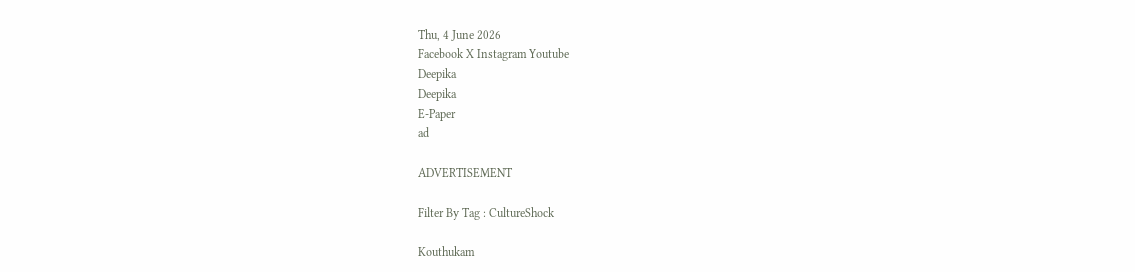Thu, 4 June 2026
Facebook X Instagram Youtube
Deepika
Deepika
E-Paper
ad

ADVERTISEMENT

Filter By Tag : CultureShock

Kouthukam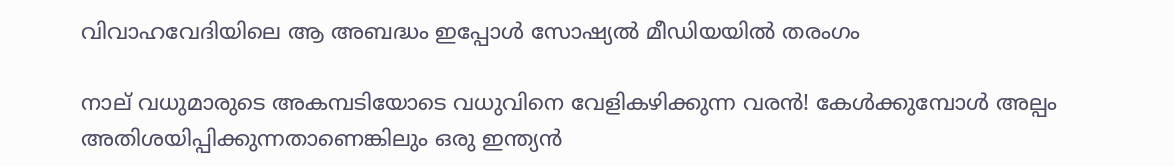വിവാഹവേദിയിലെ ആ അബദ്ധം ഇപ്പോൾ സോഷ്യൽ മീഡിയയിൽ തരംഗം

നാല് വധുമാരുടെ അകമ്പടിയോടെ വധുവിനെ വേളികഴിക്കുന്ന വരൻ! കേൾക്കുമ്പോൾ അല്പം അതിശയിപ്പിക്കുന്നതാണെങ്കിലും ഒരു ഇന്ത്യൻ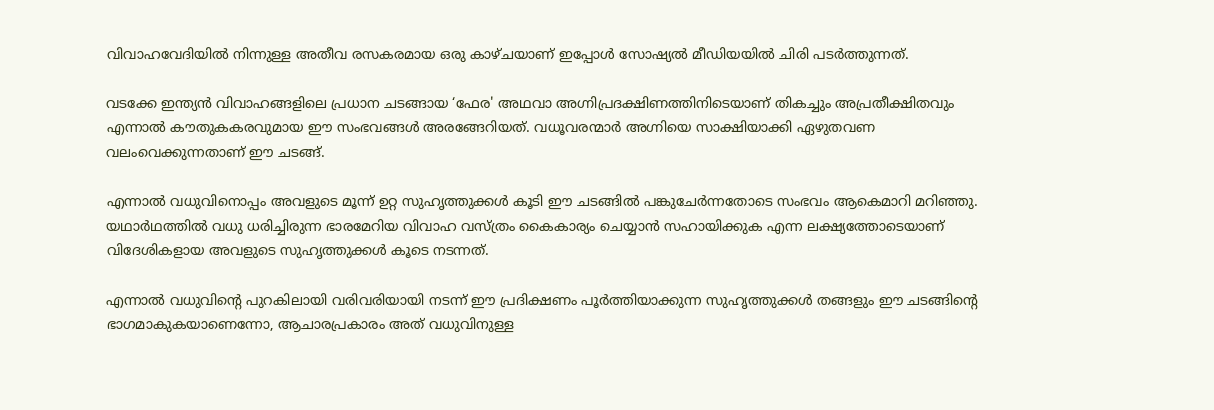വിവാഹവേദിയിൽ നിന്നുള്ള അതീവ രസകരമായ ഒരു കാഴ്ചയാണ് ഇപ്പോൾ സോഷ്യൽ മീഡിയയിൽ ചിരി പടർത്തുന്നത്.

വടക്കേ ഇന്ത്യൻ വിവാഹങ്ങളിലെ പ്രധാന ചടങ്ങായ ‘ഫേര' അഥവാ അഗ്നിപ്രദക്ഷിണത്തിനിടെയാണ് തികച്ചും അപ്രതീക്ഷിതവും എന്നാൽ കൗതുകകരവുമായ ഈ സംഭവങ്ങൾ അരങ്ങേറിയത്. വധൂവരന്മാർ അഗ്നിയെ സാക്ഷിയാക്കി ഏഴുതവണ വലംവെക്കുന്നതാണ് ഈ ചടങ്ങ്.

എന്നാൽ വധുവിനൊപ്പം അവളുടെ മൂന്ന് ഉറ്റ സുഹൃത്തുക്കൾ കൂടി ഈ ചടങ്ങിൽ പങ്കുചേർന്നതോടെ സംഭവം ആകെമാറി മറിഞ്ഞു. യഥാർഥത്തിൽ വധു ധരിച്ചിരുന്ന ഭാരമേറിയ വിവാഹ വസ്ത്രം കൈകാര്യം ചെയ്യാൻ സഹായിക്കുക എന്ന ലക്ഷ്യത്തോടെയാണ് വിദേശികളായ അവളുടെ സുഹൃത്തുക്കൾ കൂടെ നടന്നത്.

എന്നാൽ വധുവിന്‍റെ പുറകിലായി വരിവരിയായി നടന്ന് ഈ പ്രദിക്ഷണം പൂർത്തിയാക്കുന്ന സുഹൃത്തുക്കൾ തങ്ങളും ഈ ചടങ്ങിന്‍റെ ഭാഗമാകുകയാണെന്നോ, ആചാരപ്രകാരം അത് വധുവിനുള്ള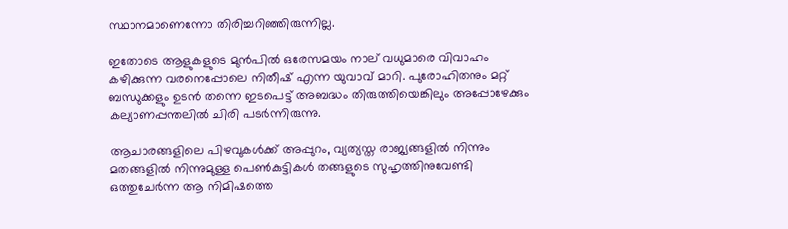സ്ഥാനമാണെന്നോ തിരിച്ചറിഞ്ഞിരുന്നില്ല.

ഇതോടെ ആളുകളുടെ മുൻപിൽ ഒരേസമയം നാല് വധുമാരെ വിവാഹം കഴിക്കുന്ന വരനെപ്പോലെ നിതീഷ് എന്ന യുവാവ് മാറി. പുരോഹിതനും മറ്റ് ബന്ധുക്കളും ഉടൻ തന്നെ ഇടപെട്ട് അബദ്ധം തിരുത്തിയെങ്കിലും അപ്പോഴേക്കും കല്യാണപ്പന്തലിൽ ചിരി പടർന്നിരുന്നു.

ആചാരങ്ങളിലെ പിഴവുകൾക്ക് അപ്പുറം, വ്യത്യസ്ത രാജ്യങ്ങളിൽ നിന്നും മതങ്ങളിൽ നിന്നുമുള്ള പെൺകുട്ടികൾ തങ്ങളുടെ സുഹൃത്തിനുവേണ്ടി ഒത്തുചേർന്ന ആ നിമിഷത്തെ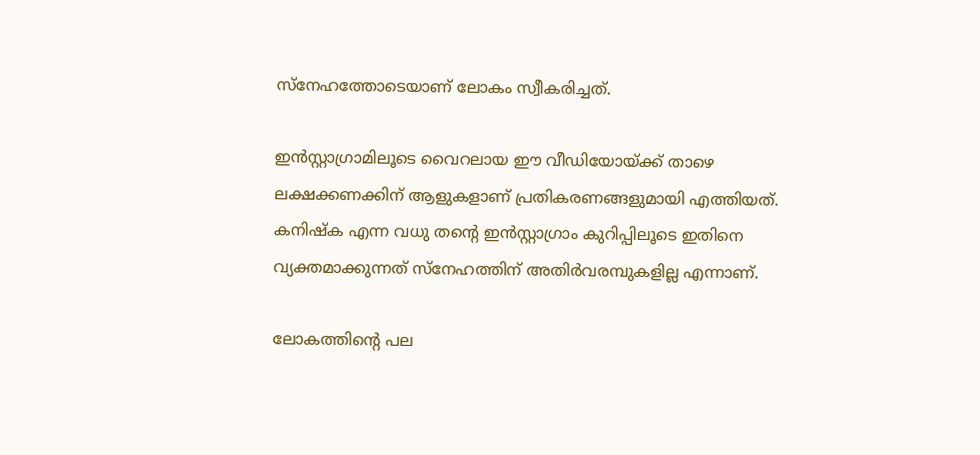സ്നേഹത്തോടെയാണ് ലോകം സ്വീകരിച്ചത്.

ഇൻസ്റ്റാഗ്രാമിലൂടെ വൈറലായ ഈ വീഡിയോയ്ക്ക് താഴെ ലക്ഷക്കണക്കിന് ആളുകളാണ് പ്രതികരണങ്ങളുമായി എത്തിയത്. കനിഷ്ക എന്ന വധു തന്‍റെ ഇൻസ്റ്റാഗ്രാം കുറിപ്പിലൂടെ ഇതിനെ വ്യക്തമാക്കുന്നത് സ്നേഹത്തിന് അതിർവരമ്പുകളില്ല എന്നാണ്.

ലോകത്തിന്‍റെ പല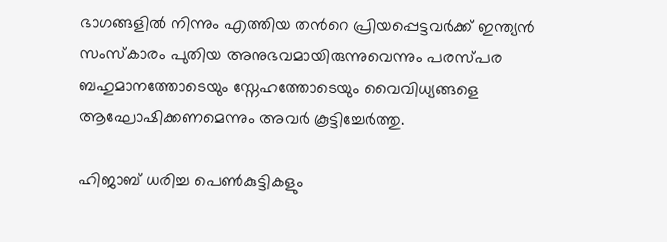ഭാഗങ്ങളിൽ നിന്നും എത്തിയ തന്‍റെ പ്രിയപ്പെട്ടവർക്ക് ഇന്ത്യൻ സംസ്കാരം പുതിയ അനുഭവമായിരുന്നുവെന്നും പരസ്പര ബഹുമാനത്തോടെയും സ്നേഹത്തോടെയും വൈവിധ്യങ്ങളെ ആഘോഷിക്കണമെന്നും അവർ കൂട്ടിച്ചേർത്തു.

ഹിജാബ് ധരിച്ച പെൺകുട്ടികളും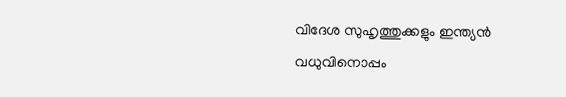വിദേശ സുഹൃത്തുക്കളും ഇന്ത്യൻ വധുവിനൊപ്പം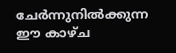ചേർന്നുനിൽക്കുന്ന ഈ കാഴ്ച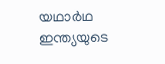യഥാർഥ ഇന്ത്യയുടെ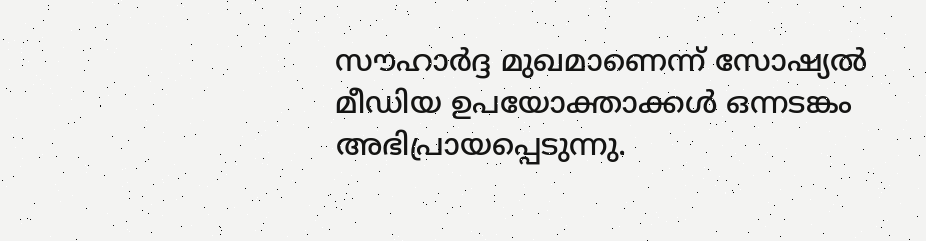സൗഹാർദ്ദ മുഖമാണെന്ന് സോഷ്യൽ മീഡിയ ഉപയോക്താക്കൾ ഒന്നടങ്കം അഭിപ്രായപ്പെടുന്നു.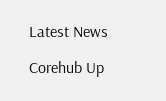Latest News

Corehub Up